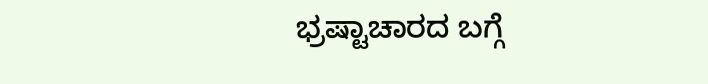ಭ್ರಷ್ಟಾಚಾರದ ಬಗ್ಗೆ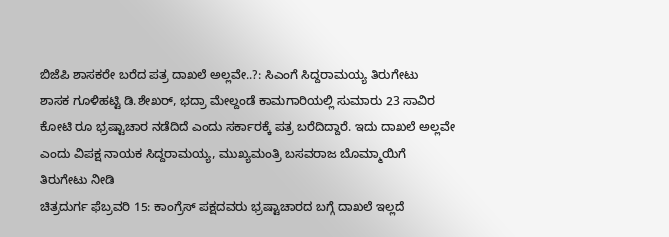ಬಿಜೆಪಿ ಶಾಸಕರೇ ಬರೆದ ಪತ್ರ ದಾಖಲೆ ಅಲ್ಲವೇ..?: ಸಿಎಂಗೆ ಸಿದ್ದರಾಮಯ್ಯ ತಿರುಗೇಟು
ಶಾಸಕ ಗೂಳಿಹಟ್ಟಿ ಡಿ.ಶೇಖರ್, ಭದ್ರಾ ಮೇಲ್ದಂಡೆ ಕಾಮಗಾರಿಯಲ್ಲಿ ಸುಮಾರು 23 ಸಾವಿರ ಕೋಟಿ ರೂ ಭ್ರಷ್ಟಾಚಾರ ನಡೆದಿದೆ ಎಂದು ಸರ್ಕಾರಕ್ಕೆ ಪತ್ರ ಬರೆದಿದ್ದಾರೆ. ಇದು ದಾಖಲೆ ಅಲ್ಲವೇ ಎಂದು ವಿಪಕ್ಷ ನಾಯಕ ಸಿದ್ದರಾಮಯ್ಯ, ಮುಖ್ಯಮಂತ್ರಿ ಬಸವರಾಜ ಬೊಮ್ಮಾಯಿಗೆ ತಿರುಗೇಟು ನೀಡಿ
ಚಿತ್ರದುರ್ಗ ಫೆಬ್ರವರಿ 15: ಕಾಂಗ್ರೆಸ್ ಪಕ್ಷದವರು ಭ್ರಷ್ಟಾಚಾರದ ಬಗ್ಗೆ ದಾಖಲೆ ಇಲ್ಲದೆ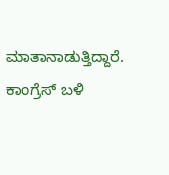ಮಾತಾನಾಡುತ್ತಿದ್ದಾರೆ. ಕಾಂಗ್ರೆಸ್ ಬಳಿ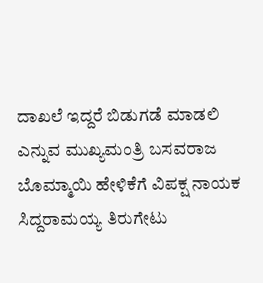ದಾಖಲೆ ಇದ್ದರೆ ಬಿಡುಗಡೆ ಮಾಡಲಿ ಎನ್ನುವ ಮುಖ್ಯಮಂತ್ರಿ ಬಸವರಾಜ ಬೊಮ್ಮಾಯಿ ಹೇಳಿಕೆಗೆ ವಿಪಕ್ಷ ನಾಯಕ ಸಿದ್ದರಾಮಯ್ಯ ತಿರುಗೇಟು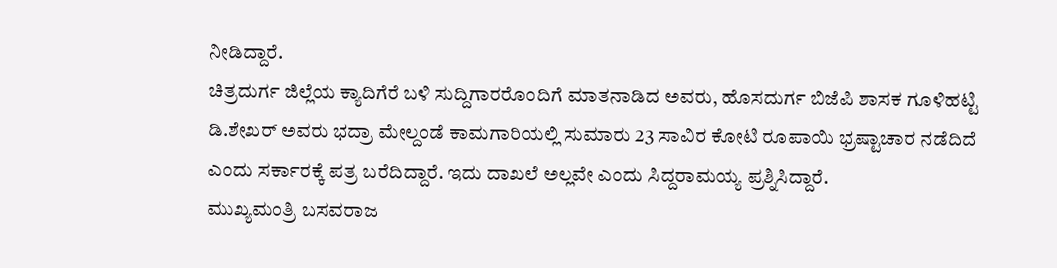ನೀಡಿದ್ದಾರೆ.
ಚಿತ್ರದುರ್ಗ ಜಿಲ್ಲೆಯ ಕ್ಯಾದಿಗೆರೆ ಬಳಿ ಸುದ್ದಿಗಾರರೊಂದಿಗೆ ಮಾತನಾಡಿದ ಅವರು, ಹೊಸದುರ್ಗ ಬಿಜೆಪಿ ಶಾಸಕ ಗೂಳಿಹಟ್ಟಿ ಡಿ.ಶೇಖರ್ ಅವರು ಭದ್ರಾ ಮೇಲ್ದಂಡೆ ಕಾಮಗಾರಿಯಲ್ಲಿ ಸುಮಾರು 23 ಸಾವಿರ ಕೋಟಿ ರೂಪಾಯಿ ಭ್ರಷ್ಟಾಚಾರ ನಡೆದಿದೆ ಎಂದು ಸರ್ಕಾರಕ್ಕೆ ಪತ್ರ ಬರೆದಿದ್ದಾರೆ. ಇದು ದಾಖಲೆ ಅಲ್ಲವೇ ಎಂದು ಸಿದ್ದರಾಮಯ್ಯ ಪ್ರಶ್ನಿಸಿದ್ದಾರೆ.
ಮುಖ್ಯಮಂತ್ರಿ ಬಸವರಾಜ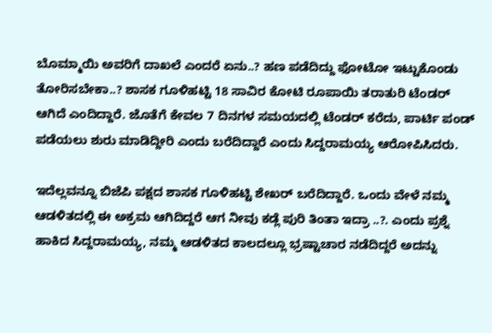ಬೊಮ್ಮಾಯಿ ಅವರಿಗೆ ದಾಖಲೆ ಎಂದರೆ ಏನು..? ಹಣ ಪಡೆದಿದ್ದು ಫೋಟೋ ಇಟ್ಟುಕೊಂಡು ತೋರಿಸಬೇಕಾ..? ಶಾಸಕ ಗೂಳಿಹಟ್ಟಿ 18 ಸಾವಿರ ಕೋಟಿ ರೂಪಾಯಿ ತರಾತುರಿ ಟೆಂಡರ್ ಆಗಿದೆ ಎಂದಿದ್ದಾರೆ. ಜೊತೆಗೆ ಕೇವಲ 7 ದಿನಗಳ ಸಮಯದಲ್ಲಿ ಟೆಂಡರ್ ಕರೆದು, ಪಾರ್ಟಿ ಪಂಡ್ ಪಡೆಯಲು ಶುರು ಮಾಡಿದ್ದೀರಿ ಎಂದು ಬರೆದಿದ್ದಾರೆ ಎಂದು ಸಿದ್ದರಾಮಯ್ಯ ಆರೋಪಿಸಿದರು.

ಇದೆಲ್ಲವನ್ನೂ ಬಿಜೆಪಿ ಪಕ್ಷದ ಶಾಸಕ ಗೂಳಿಹಟ್ಟಿ ಶೇಖರ್ ಬರೆದಿದ್ದಾರೆ. ಒಂದು ವೇಳೆ ನಮ್ಮ ಆಡಳಿತದಲ್ಲಿ ಈ ಅಕ್ರಮ ಆಗಿದಿದ್ದರೆ ಆಗ ನೀವು ಕಡ್ಲೆ ಪುರಿ ತಿಂತಾ ಇದ್ರಾ ..?. ಎಂದು ಪ್ರಶ್ನೆ ಹಾಕಿದ ಸಿದ್ದರಾಮಯ್ಯ, ನಮ್ಮ ಆಡಳಿತದ ಕಾಲದಲ್ಲೂ ಭ್ರಷ್ಟಾಚಾರ ನಡೆದಿದ್ದರೆ ಅದನ್ನು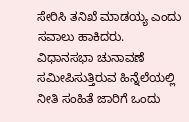ಸೇರಿಸಿ ತನಿಖೆ ಮಾಡಯ್ಯ ಎಂದು ಸವಾಲು ಹಾಕಿದರು.
ವಿಧಾನಸಭಾ ಚುನಾವಣೆ ಸಮೀಪಿಸುತ್ತಿರುವ ಹಿನ್ನೆಲೆಯಲ್ಲಿ ನೀತಿ ಸಂಹಿತೆ ಜಾರಿಗೆ ಒಂದು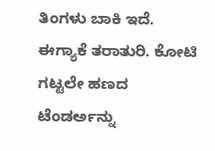ತಿಂಗಳು ಬಾಕಿ ಇದೆ. ಈಗ್ಯಾಕೆ ತರಾತುರಿ. ಕೋಟಿ ಗಟ್ಟಲೇ ಹಣದ ಟೆಂಡರ್ಅನ್ನು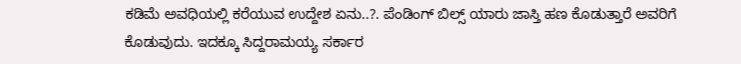ಕಡಿಮೆ ಅವಧಿಯಲ್ಲಿ ಕರೆಯುವ ಉದ್ದೇಶ ಏನು..?. ಪೆಂಡಿಂಗ್ ಬಿಲ್ಸ್ ಯಾರು ಜಾಸ್ತಿ ಹಣ ಕೊಡುತ್ತಾರೆ ಅವರಿಗೆ ಕೊಡುವುದು. ಇದಕ್ಕೂ ಸಿದ್ದರಾಮಯ್ಯ ಸರ್ಕಾರ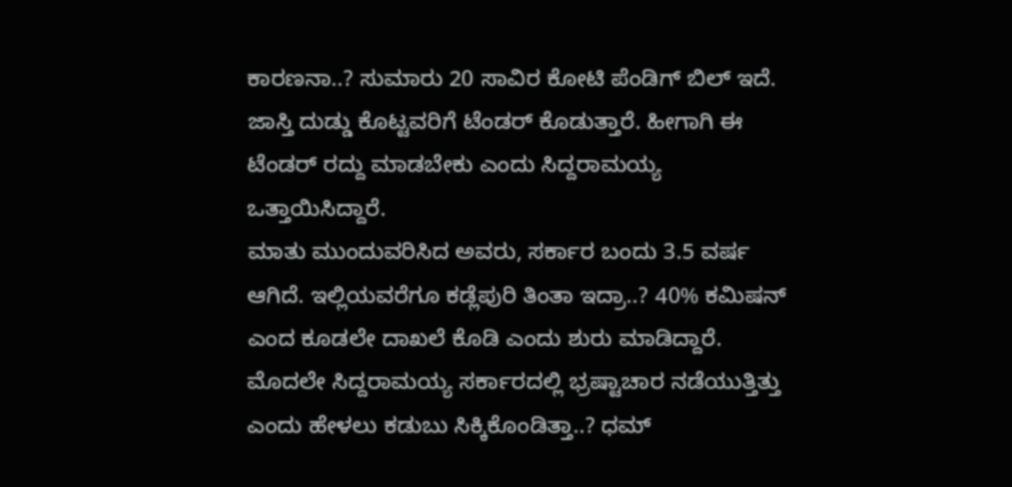ಕಾರಣನಾ..? ಸುಮಾರು 20 ಸಾವಿರ ಕೋಟಿ ಪೆಂಡಿಗ್ ಬಿಲ್ ಇದೆ. ಜಾಸ್ತಿ ದುಡ್ಡು ಕೊಟ್ಟವರಿಗೆ ಟೆಂಡರ್ ಕೊಡುತ್ತಾರೆ. ಹೀಗಾಗಿ ಈ ಟೆಂಡರ್ ರದ್ದು ಮಾಡಬೇಕು ಎಂದು ಸಿದ್ದರಾಮಯ್ಯ ಒತ್ತಾಯಿಸಿದ್ದಾರೆ.
ಮಾತು ಮುಂದುವರಿಸಿದ ಅವರು, ಸರ್ಕಾರ ಬಂದು 3.5 ವರ್ಷ ಆಗಿದೆ. ಇಲ್ಲಿಯವರೆಗೂ ಕಡ್ಲೆಪುರಿ ತಿಂತಾ ಇದ್ರಾ..? 40% ಕಮಿಷನ್ ಎಂದ ಕೂಡಲೇ ದಾಖಲೆ ಕೊಡಿ ಎಂದು ಶುರು ಮಾಡಿದ್ದಾರೆ. ಮೊದಲೇ ಸಿದ್ದರಾಮಯ್ಯ ಸರ್ಕಾರದಲ್ಲಿ ಭ್ರಷ್ಟಾಚಾರ ನಡೆಯುತ್ತಿತ್ತು ಎಂದು ಹೇಳಲು ಕಡುಬು ಸಿಕ್ಕಿಕೊಂಡಿತ್ತಾ..? ಧಮ್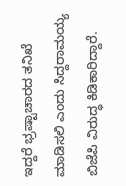ಇದ್ದರೆ ಭ್ರಷ್ಟಾಚಾರದ ತನಿಖೆ ಮಾಡಿಸಲಿ ಎಂದು ಸಿದ್ದರಾಮಯ್ಯ ಬಿಜೆಪಿ ವಿರುದ್ಧ ಕಿಡಿಕಾರಿದ್ದಾರೆ.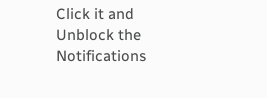Click it and Unblock the Notifications